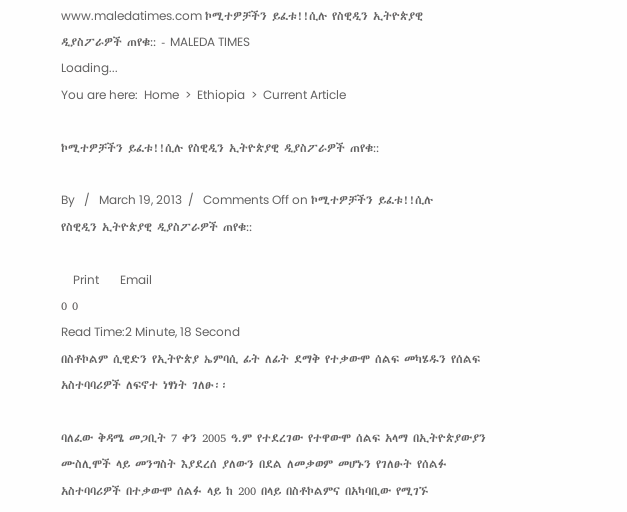www.maledatimes.com ኮሚተዎቻችን ይፈቱ!!ሲሉ የስዊዲን ኢትዮጵያዊ ዲያስፖራዎች ጠየቁ:: - MALEDA TIMES
Loading...
You are here:  Home  >  Ethiopia  >  Current Article

ኮሚተዎቻችን ይፈቱ!!ሲሉ የስዊዲን ኢትዮጵያዊ ዲያስፖራዎች ጠየቁ::

By   /   March 19, 2013  /   Comments Off on ኮሚተዎቻችን ይፈቱ!!ሲሉ የስዊዲን ኢትዮጵያዊ ዲያስፖራዎች ጠየቁ::

    Print       Email
0 0
Read Time:2 Minute, 18 Second
በስቶኮልም ሲዊድን የኢትዮጵያ ኤምባሲ ፊት ለፊት ደማቅ የተቃውሞ ሰልፍ መካሄዱን የሰልፍ አስተባባሪዎች ለፍኖተ ነፃነት ገለፁ፡፡

ባለፈው ቅዳሜ መጋቢት 7 ቀን 2005 ዓ.ም የተደረገው የተዋውሞ ሰልፍ አላማ በኢትዮጵያውያን ሙስሊሞች ላይ መንግስት እያደረሰ ያለውን በደል ለመቃወም መሆኑን የገለፁት የሰልፉ አስተባባሪዎች በተቃውሞ ሰልፉ ላይ ከ 200 በላይ በስቶኮልምና በአካባቢው የሚገኙ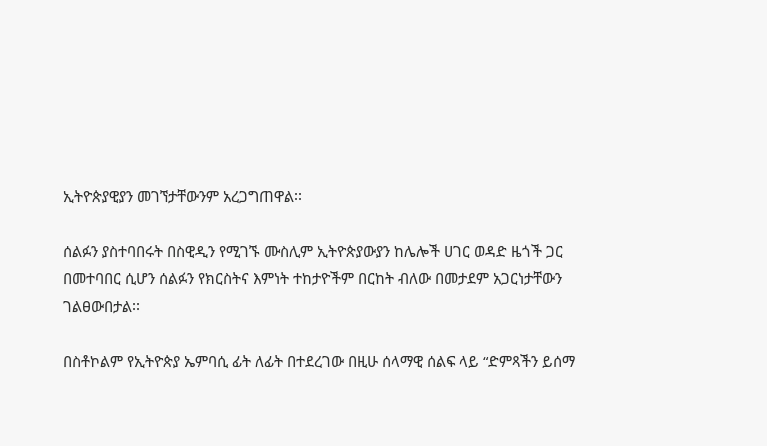ኢትዮጵያዊያን መገኘታቸውንም አረጋግጠዋል፡፡

ሰልፉን ያስተባበሩት በስዊዲን የሚገኙ ሙስሊም ኢትዮጵያውያን ከሌሎች ሀገር ወዳድ ዜጎች ጋር በመተባበር ሲሆን ሰልፉን የክርስትና እምነት ተከታዮችም በርከት ብለው በመታደም አጋርነታቸውን ገልፀውበታል፡፡

በስቶኮልም የኢትዮጵያ ኤምባሲ ፊት ለፊት በተደረገው በዚሁ ሰላማዊ ሰልፍ ላይ “ድምጻችን ይሰማ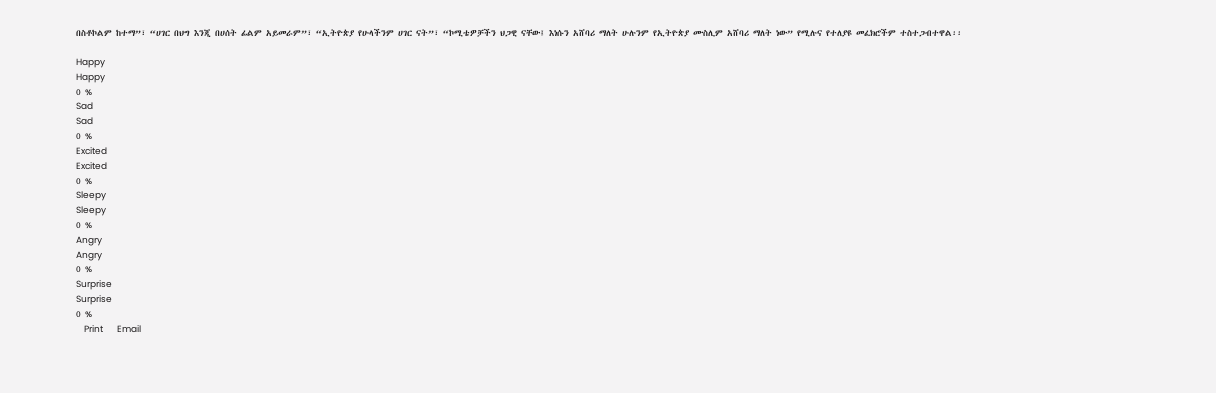በስቶኮልም ከተማ”፣ “ሀገር በህግ እንጂ በሀሰት ፊልም አይመራም”፣ “ኢትዮጵያ የሁላችንም ሀገር ናት”፣ “ኮሚቴዎቻችን ህጋዊ ናቸው፤ እነሱን አሸባሪ ማለት ሁሉንም የኢትዮጵያ ሙስሊም አሸባሪ ማለት ነው” የሚሉና የተለያዩ መፈክሮችም ተስተጋብተዋል፡፡

Happy
Happy
0 %
Sad
Sad
0 %
Excited
Excited
0 %
Sleepy
Sleepy
0 %
Angry
Angry
0 %
Surprise
Surprise
0 %
    Print       Email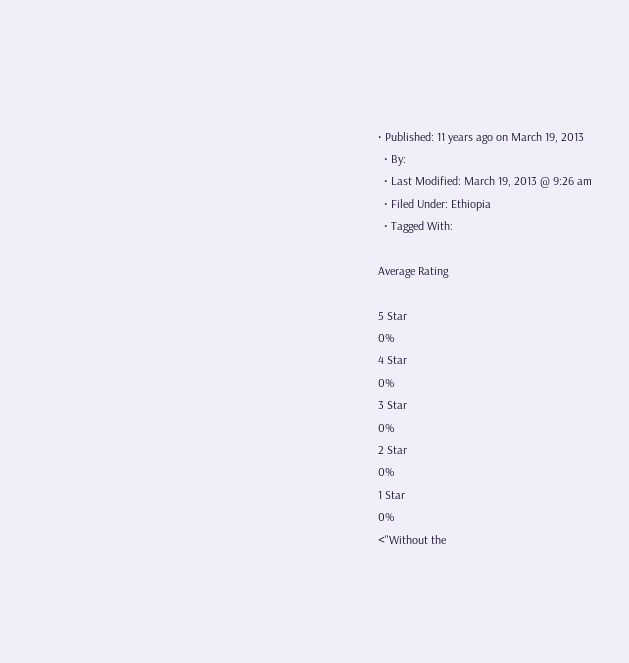• Published: 11 years ago on March 19, 2013
  • By:
  • Last Modified: March 19, 2013 @ 9:26 am
  • Filed Under: Ethiopia
  • Tagged With:

Average Rating

5 Star
0%
4 Star
0%
3 Star
0%
2 Star
0%
1 Star
0%
<"Without the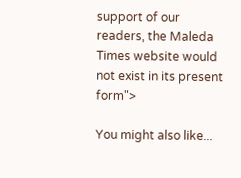support of our readers, the Maleda Times website would not exist in its present form">

You might also like...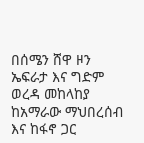በሰሜን ሸዋ ዞን ኤፍራታ እና ግድም ወረዳ መከላከያ ከአማራው ማህበረሰብ እና ከፋኖ ጋር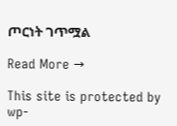ጦርነት ገጥሟል

Read More →

This site is protected by wp-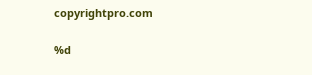copyrightpro.com

%d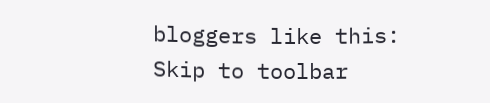bloggers like this:
Skip to toolbar